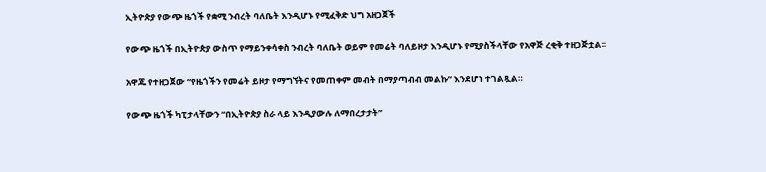ኢትዮጵያ የውጭ ዜጎች የቋሚ ንብረት ባለቤት እንዲሆኑ የሚፈቅድ ህግ አዘጋጀች

የውጭ ዜጎች በኢትዮጵያ ውስጥ የማይንቀሳቀስ ንብረት ባለቤት ወይም የመሬት ባለይዞታ እንዲሆኑ የሚያስችላቸው የአዋጅ ረቂቅ ተዘጋጅቷል፡፡

አዋጁ የተዘጋጀው “የዜጎችን የመሬት ይዞታ የማግኘትና የመጠቀም መብት በማያጣብብ መልኩ” እንደሆነ ተገልጿል።

የውጭ ዜጎች ካፒታላቸውን “በኢትዮጵያ ስራ ላይ እንዲያውሉ ለማበረታታት”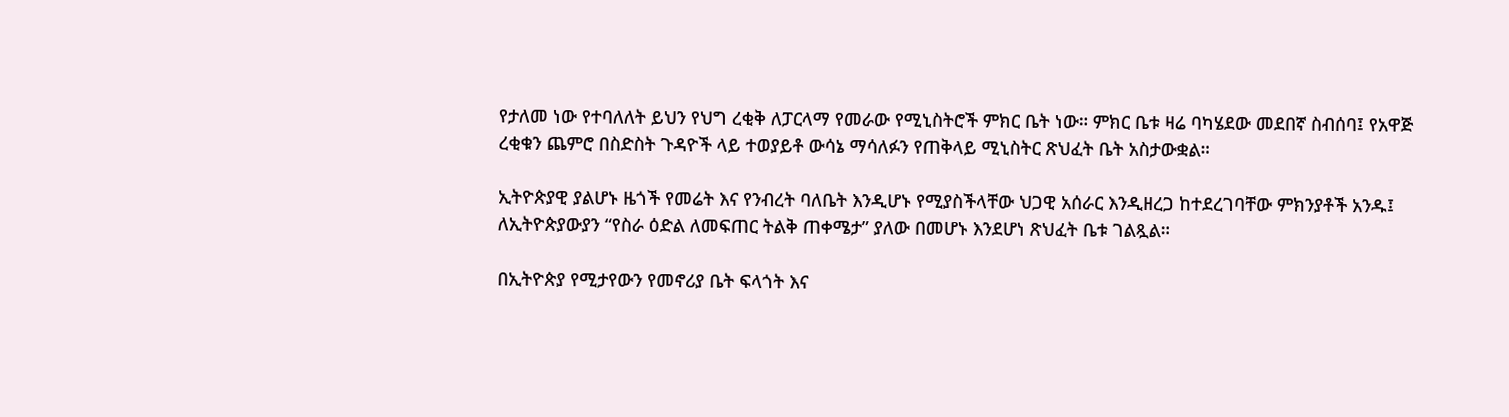የታለመ ነው የተባለለት ይህን የህግ ረቂቅ ለፓርላማ የመራው የሚኒስትሮች ምክር ቤት ነው። ምክር ቤቱ ዛሬ ባካሄደው መደበኛ ስብሰባ፤ የአዋጅ ረቂቁን ጨምሮ በስድስት ጉዳዮች ላይ ተወያይቶ ውሳኔ ማሳለፉን የጠቅላይ ሚኒስትር ጽህፈት ቤት አስታውቋል።

ኢትዮጵያዊ ያልሆኑ ዜጎች የመሬት እና የንብረት ባለቤት እንዲሆኑ የሚያስችላቸው ህጋዊ አሰራር እንዲዘረጋ ከተደረገባቸው ምክንያቶች አንዱ፤ ለኢትዮጵያውያን “የስራ ዕድል ለመፍጠር ትልቅ ጠቀሜታ” ያለው በመሆኑ እንደሆነ ጽህፈት ቤቱ ገልጿል።

በኢትዮጵያ የሚታየውን የመኖሪያ ቤት ፍላጎት እና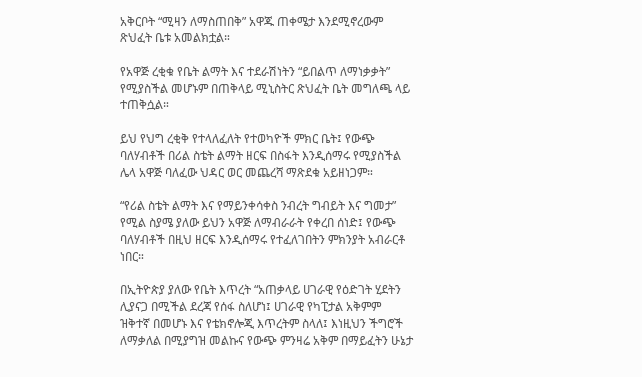አቅርቦት “ሚዛን ለማስጠበቅ” አዋጁ ጠቀሜታ እንደሚኖረውም ጽህፈት ቤቱ አመልክቷል።

የአዋጅ ረቂቁ የቤት ልማት እና ተደራሽነትን “ይበልጥ ለማነቃቃት” የሚያስችል መሆኑም በጠቅላይ ሚኒስትር ጽህፈት ቤት መግለጫ ላይ ተጠቅሷል።

ይህ የህግ ረቂቅ የተላለፈለት የተወካዮች ምክር ቤት፤ የውጭ ባለሃብቶች በሪል ስቴት ልማት ዘርፍ በስፋት እንዲሰማሩ የሚያስችል ሌላ አዋጅ ባለፈው ህዳር ወር መጨረሻ ማጽደቁ አይዘነጋም።

“የሪል ስቴት ልማት እና የማይንቀሳቀስ ንብረት ግብይት እና ግመታ” የሚል ስያሜ ያለው ይህን አዋጅ ለማብራራት የቀረበ ሰነድ፤ የውጭ ባለሃብቶች በዚህ ዘርፍ እንዲሰማሩ የተፈለገበትን ምክንያት አብራርቶ ነበር።

በኢትዮጵያ ያለው የቤት እጥረት “አጠቃላይ ሀገራዊ የዕድገት ሂደትን ሊያናጋ በሚችል ደረጃ የሰፋ ስለሆነ፤ ሀገራዊ የካፒታል አቅምም ዝቅተኛ በመሆኑ እና የቴክኖሎጂ እጥረትም ስላለ፤ እነዚህን ችግሮች ለማቃለል በሚያግዝ መልኩና የውጭ ምንዛሬ አቅም በማይፈትን ሁኔታ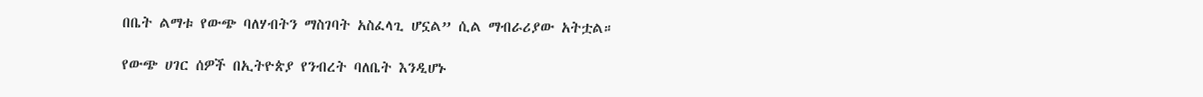በቤት ልማቱ የውጭ ባለሃብትን ማስገባት አስፈላጊ ሆኗል” ሲል ማብራሪያው አትቷል።

የውጭ ሀገር ሰዎች በኢትዮጵያ የንብረት ባለቤት እንዲሆኑ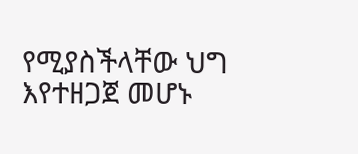የሚያስችላቸው ህግ እየተዘጋጀ መሆኑ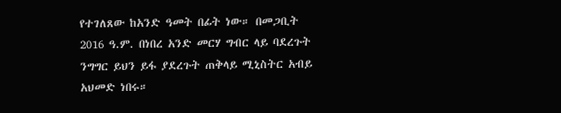የተገለጸው ከአንድ ዓመት በፊት ነው። በመጋቢት 2016 ዓ.ም. በነበረ አንድ መርሃ ግብር ላይ ባደረጉት ንግግር ይህን ይፋ ያደረጉት ጠቅላይ ሚኒስትር አብይ አህመድ ነበሩ።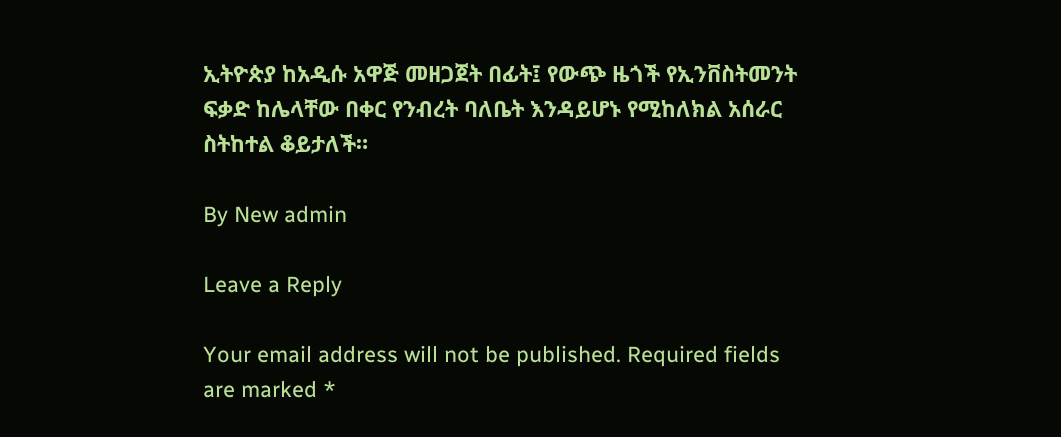ኢትዮጵያ ከአዲሱ አዋጅ መዘጋጀት በፊት፤ የውጭ ዜጎች የኢንቨስትመንት ፍቃድ ከሌላቸው በቀር የንብረት ባለቤት እንዳይሆኑ የሚከለክል አሰራር ስትከተል ቆይታለች።

By New admin

Leave a Reply

Your email address will not be published. Required fields are marked *